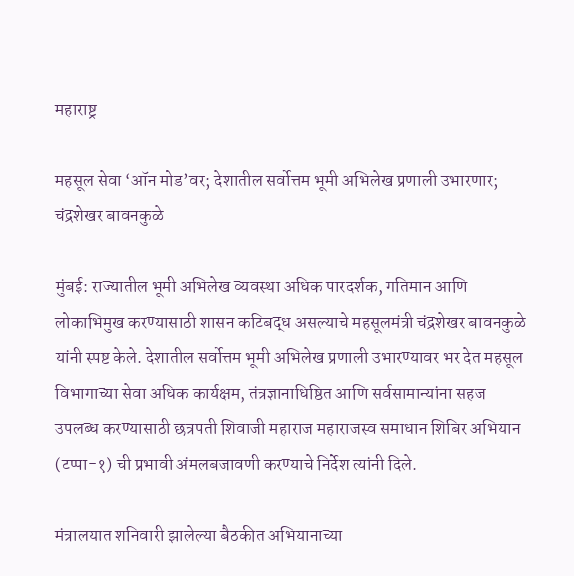महाराष्ट्र

महसूल सेवा ‘ऑन मोड’वर; देशातील सर्वोत्तम भूमी अभिलेख प्रणाली उभारणार; चंद्रशेखर बावनकुळे

मुंबई: राज्यातील भूमी अभिलेख व्यवस्था अधिक पारदर्शक, गतिमान आणि लोकाभिमुख करण्यासाठी शासन कटिबद्ध असल्याचे महसूलमंत्री चंद्रशेखर बावनकुळे यांनी स्पष्ट केले. देशातील सर्वोत्तम भूमी अभिलेख प्रणाली उभारण्यावर भर देत महसूल विभागाच्या सेवा अधिक कार्यक्षम, तंत्रज्ञानाधिष्ठित आणि सर्वसामान्यांना सहज उपलब्ध करण्यासाठी छत्रपती शिवाजी महाराज महाराजस्व समाधान शिबिर अभियान (टप्पा-१) ची प्रभावी अंमलबजावणी करण्याचे निर्देश त्यांनी दिले.

मंत्रालयात शनिवारी झालेल्या बैठकीत अभियानाच्या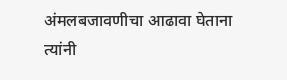अंमलबजावणीचा आढावा घेताना त्यांनी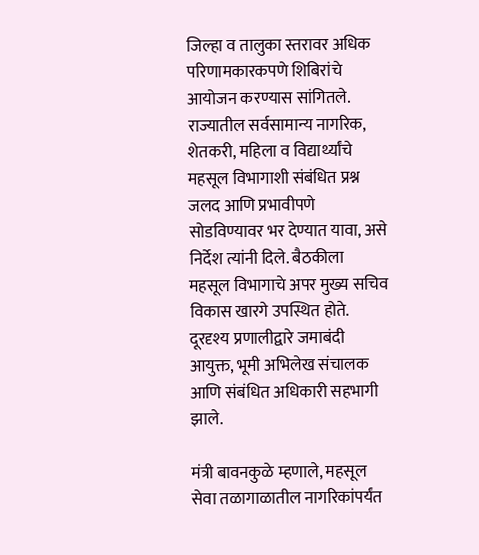जिल्हा व तालुका स्तरावर अधिक परिणामकारकपणे शिबिरांचे आयोजन करण्यास सांगितले. राज्यातील सर्वसामान्य नागरिक, शेतकरी, महिला व विद्यार्थ्यांचे महसूल विभागाशी संबंधित प्रश्न जलद आणि प्रभावीपणे सोडविण्यावर भर देण्यात यावा, असे निर्देश त्यांनी दिले. बैठकीला महसूल विभागाचे अपर मुख्य सचिव विकास खारगे उपस्थित होते. दूरदृश्य प्रणालीद्वारे जमाबंदी आयुक्त, भूमी अभिलेख संचालक आणि संबंधित अधिकारी सहभागी झाले.

मंत्री बावनकुळे म्हणाले, महसूल सेवा तळागाळातील नागरिकांपर्यंत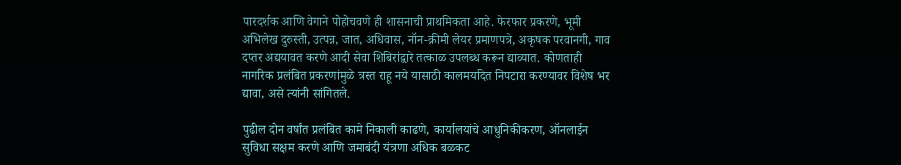पारदर्शक आणि वेगाने पोहोचवणे ही शासनाची प्राथमिकता आहे. फेरफार प्रकरणे, भूमी अभिलेख दुरुस्ती, उत्पन्न, जात, अधिवास, नॉन-क्रीमी लेयर प्रमाणपत्रे, अकृषक परवानगी, गाव दप्तर अद्ययावत करणे आदी सेवा शिबिरांद्वारे तत्काळ उपलब्ध करून द्याव्यात. कोणताही नागरिक प्रलंबित प्रकरणांमुळे त्रस्त राहू नये यासाठी कालमर्यादेत निपटारा करण्यावर विशेष भर द्यावा, असे त्यांनी सांगितले.

पुढील दोन वर्षांत प्रलंबित कामे निकाली काढणे, कार्यालयांचे आधुनिकीकरण, ऑनलाईन सुविधा सक्षम करणे आणि जमाबंदी यंत्रणा अधिक बळकट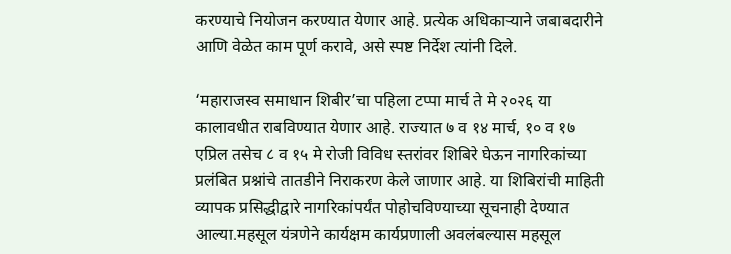करण्याचे नियोजन करण्यात येणार आहे. प्रत्येक अधिकाऱ्याने जबाबदारीने आणि वेळेत काम पूर्ण करावे, असे स्पष्ट निर्देश त्यांनी दिले.

‘महाराजस्व समाधान शिबीर’चा पहिला टप्पा मार्च ते मे २०२६ या कालावधीत राबविण्यात येणार आहे. राज्यात ७ व १४ मार्च, १० व १७ एप्रिल तसेच ८ व १५ मे रोजी विविध स्तरांवर शिबिरे घेऊन नागरिकांच्या प्रलंबित प्रश्नांचे तातडीने निराकरण केले जाणार आहे. या शिबिरांची माहिती व्यापक प्रसिद्धीद्वारे नागरिकांपर्यंत पोहोचविण्याच्या सूचनाही देण्यात आल्या.महसूल यंत्रणेने कार्यक्षम कार्यप्रणाली अवलंबल्यास महसूल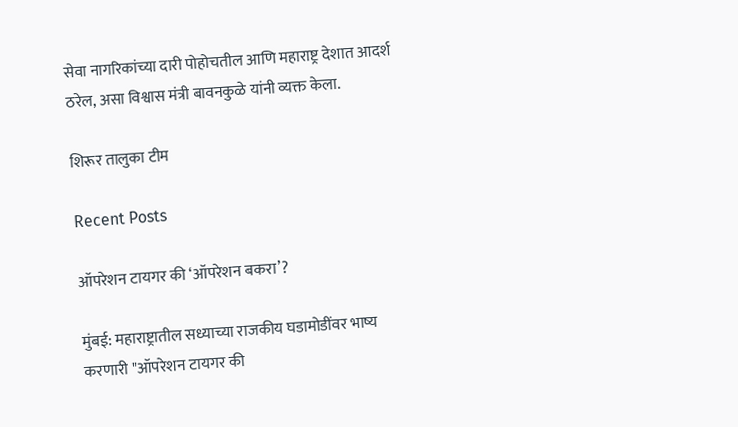सेवा नागरिकांच्या दारी पोहोचतील आणि महाराष्ट्र देशात आदर्श ठरेल, असा विश्वास मंत्री बावनकुळे यांनी व्यक्त केला.

शिरूर तालुका टीम

Recent Posts

ऑपरेशन टायगर की ‘ऑपरेशन बकरा’?

मुंबई: महाराष्ट्रातील सध्याच्या राजकीय घडामोडींवर भाष्य करणारी "ऑपरेशन टायगर की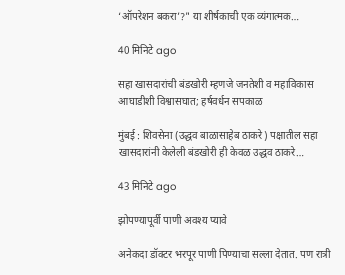‘ऑपरेशन बकरा’?" या शीर्षकाची एक व्यंगात्मक…

40 मिनिटे ago

सहा खासदारांची बंडखोरी म्हणजे जनतेशी व महाविकास आघाडीशी विश्वासघात; हर्षवर्धन सपकाळ

मुंबई : शिवसेना (उद्धव बाळासाहेब ठाकरे) पक्षातील सहा खासदारांनी केलेली बंडखोरी ही केवळ उद्धव ठाकरे…

43 मिनिटे ago

झोपण्यापूर्वी पाणी अवश्य प्यावे

अनेकदा डॉक्टर भरपूर पाणी पिण्याचा सल्ला देतात. पण रात्री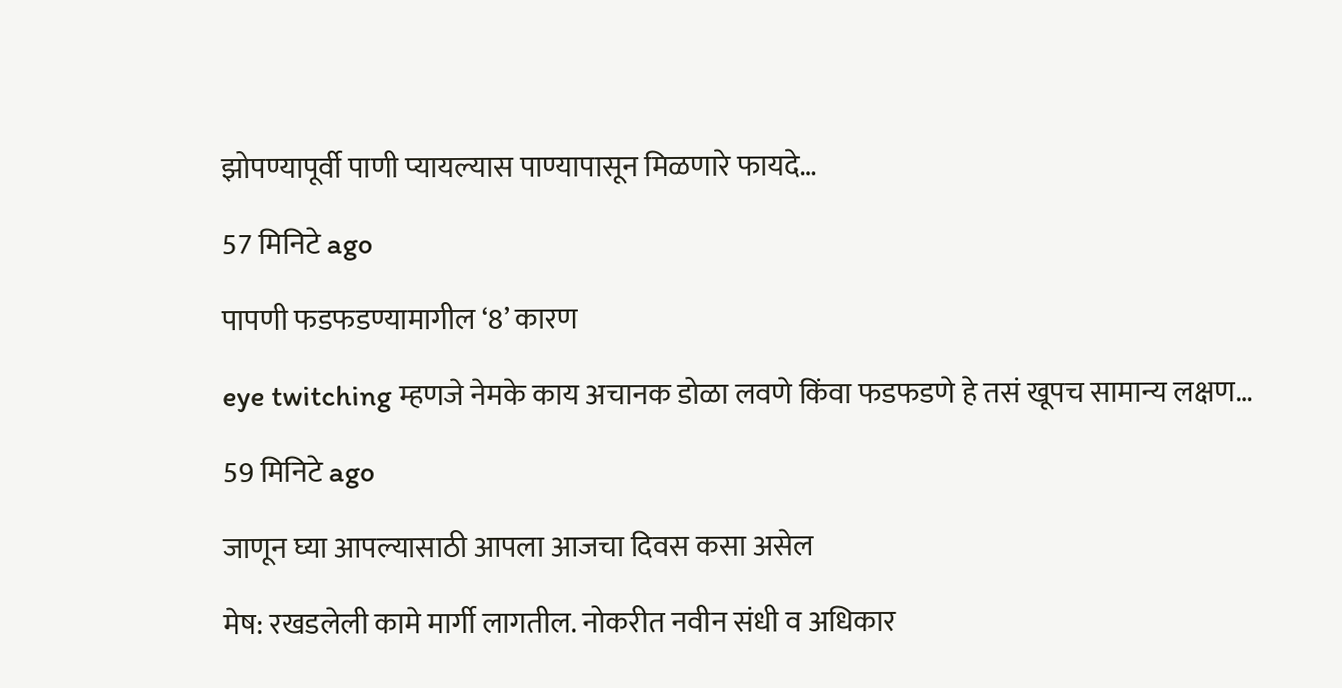झोपण्यापूर्वी पाणी प्यायल्यास पाण्यापासून मिळणारे फायदे…

57 मिनिटे ago

पापणी फडफडण्यामागील ‘8’ कारण

eye twitching म्हणजे नेमके काय अचानक डोळा लवणे किंवा फडफडणे हे तसं खूपच सामान्य लक्षण…

59 मिनिटे ago

जाणून घ्या आपल्यासाठी आपला आजचा दिवस कसा असेल

मेष: रखडलेली कामे मार्गी लागतील. नोकरीत नवीन संधी व अधिकार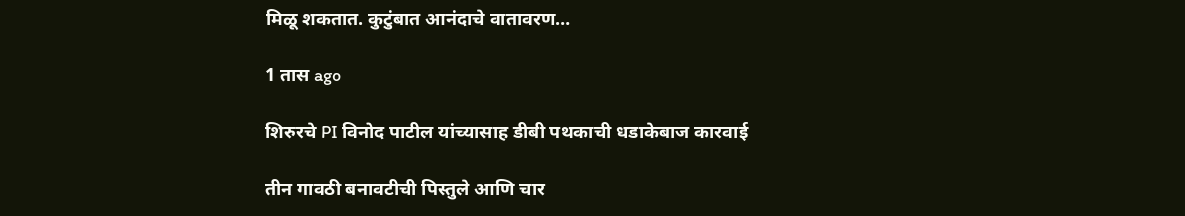मिळू शकतात. कुटुंबात आनंदाचे वातावरण…

1 तास ago

शिरुरचे PI विनोद पाटील यांच्यासाह डीबी पथकाची धडाकेबाज कारवाई

तीन गावठी बनावटीची पिस्तुले आणि चार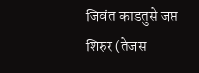जिवंत काडतुसे जप्त  शिरुर (तेजस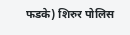फडके) शिरुर पोलिस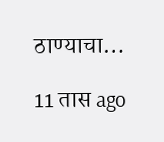ठाण्याचा…

11 तास ago